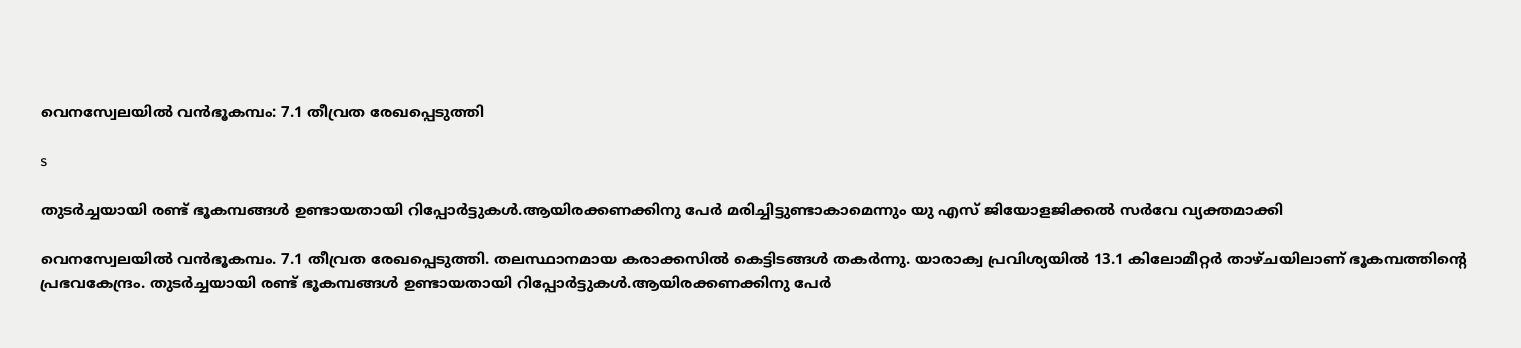വെനസ്വേലയിൽ വൻഭൂകമ്പം: 7.1 തീവ്രത രേഖപ്പെടുത്തി

s

തുടർച്ചയായി രണ്ട് ഭൂകമ്പങ്ങൾ ഉണ്ടായതായി റിപ്പോർട്ടുകൾ.ആയിരക്കണക്കിനു പേർ മരിച്ചിട്ടുണ്ടാകാമെന്നും യു എസ് ജിയോളജിക്കൽ സർവേ വ്യക്തമാക്കി

വെനസ്വേലയിൽ വൻഭൂകമ്പം. 7.1 തീവ്രത രേഖപ്പെടുത്തി. തലസ്ഥാനമായ കരാക്കസിൽ കെട്ടിടങ്ങൾ തകർന്നു. യാരാക്വ പ്രവിശ്യയിൽ 13.1 കിലോമീറ്റർ താഴ്ചയിലാണ് ഭൂകമ്പത്തിന്റെ പ്രഭവകേന്ദ്രം. തുടർച്ചയായി രണ്ട് ഭൂകമ്പങ്ങൾ ഉണ്ടായതായി റിപ്പോർട്ടുകൾ.ആയിരക്കണക്കിനു പേർ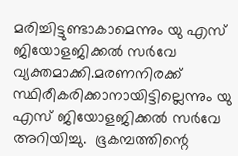മരിച്ചിട്ടുണ്ടാകാമെന്നും യു എസ് ജിയോളജിക്കൽ സർവേ വ്യക്തമാക്കി.മരണനിരക്ക് സ്ഥിരീകരിക്കാനായിട്ടില്ലെന്നും യു എസ് ജിയോളജിക്കൽ സർവേ അറിയിച്ചു.  ഭൂകമ്പത്തിന്റെ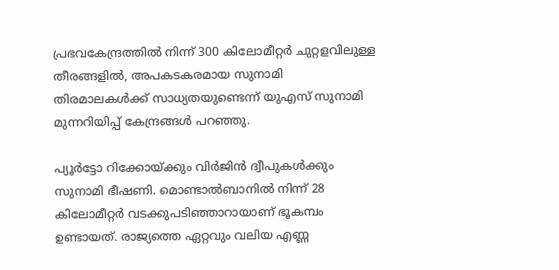പ്രഭവകേന്ദ്രത്തിൽ നിന്ന് 300 കിലോമീറ്റർ ചുറ്റളവിലുള്ള തീരങ്ങളിൽ, അപകടകരമായ സുനാമി തിരമാലകൾക്ക് സാധ്യതയുണ്ടെന്ന് യുഎസ് സുനാമി മുന്നറിയിപ്പ് കേന്ദ്രങ്ങൾ പറഞ്ഞു.

പ്യൂർട്ടോ റിക്കോയ്ക്കും വിർജിൻ ദ്വീപുകൾക്കും സുനാമി ഭീഷണി. മൊണ്ടാൽബാനിൽ നിന്ന് 28 കിലോമീറ്റർ വടക്കുപടിഞ്ഞാറായാണ് ഭൂകമ്പം ഉണ്ടായത്. രാജ്യത്തെ ഏറ്റവും വലിയ എണ്ണ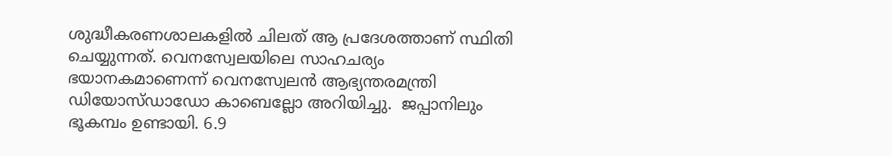ശുദ്ധീകരണശാലകളിൽ ചിലത് ആ പ്രദേശത്താണ് സ്ഥിതി ചെയ്യുന്നത്. വെനസ്വേലയിലെ സാഹചര്യം ഭയാനകമാണെന്ന് വെനസ്വേലൻ ആഭ്യന്തരമന്ത്രി ഡിയോസ്ഡാഡോ കാബെല്ലോ അറിയിച്ചു.  ജപ്പാനിലും ഭൂകമ്പം ഉണ്ടായി. 6.9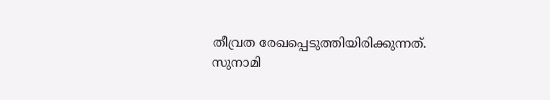തീവ്രത രേഖപ്പെടുത്തിയിരിക്കുന്നത്. സുനാമി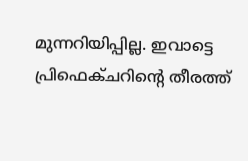മുന്നറിയിപ്പില്ല. ഇവാട്ടെ പ്രിഫെക്ചറിന്റെ തീരത്ത്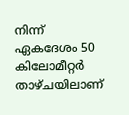നിന്ന് ഏകദേശം 50 കിലോമീറ്റർ താഴ്ചയിലാണ്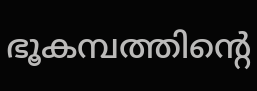ഭൂകമ്പത്തിന്റെ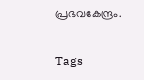പ്രഭവകേന്ദ്രം.

Tags